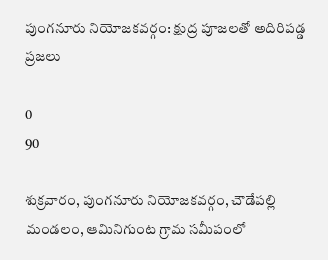పుంగనూరు నియోజకవర్గం: క్షుద్ర పూజలతో అదిరిపడ్డ ప్రజలు

0
90

శుక్రవారం, పుంగనూరు నియోజకవర్గం, చౌడేపల్లి మండలం, ఆమినిగుంట గ్రామ సమీపంలో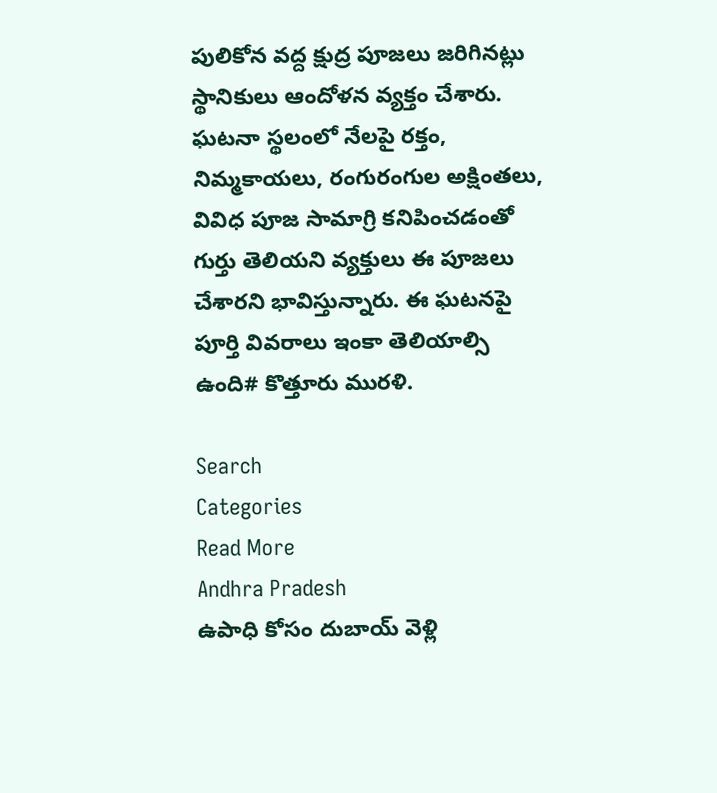పులికోన వద్ద క్షుద్ర పూజలు జరిగినట్లు స్థానికులు ఆందోళన వ్యక్తం చేశారు. ఘటనా స్థలంలో నేలపై రక్తం, నిమ్మకాయలు, రంగురంగుల అక్షింతలు, వివిధ పూజ సామాగ్రి కనిపించడంతో గుర్తు తెలియని వ్యక్తులు ఈ పూజలు చేశారని భావిస్తున్నారు. ఈ ఘటనపై పూర్తి వివరాలు ఇంకా తెలియాల్సి ఉంది# కొత్తూరు మురళి.

Search
Categories
Read More
Andhra Pradesh
ఉపాధి కోసం దుబాయ్ వెళ్లి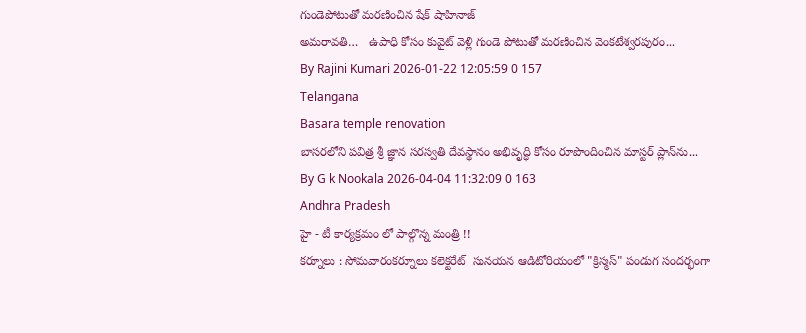గుండెపోటుతో మరణించిన షేక్ షాహినాజ్
అమరావతి…   ఉపాధి కోసం కువైట్‌ వెళ్లి గుండె పోటుతో మరణించిన వెంకటేశ్వరపురం...
By Rajini Kumari 2026-01-22 12:05:59 0 157
Telangana
Basara temple renovation
బాసరలోని పవిత్ర శ్రీ జ్ఞాన సరస్వతి దేవస్థానం అభివృద్ధి కోసం రూపొందించిన మాస్టర్ ప్లాన్‌ను...
By G k Nookala 2026-04-04 11:32:09 0 163
Andhra Pradesh
హై - టీ కార్యక్రమం లో పాల్గొన్న మంత్రి !!
కర్నూలు : సోమవారంకర్నూలు కలెక్టరేట్  సునయన ఆడిటోరియంలో "క్రిస్మస్" పండుగ సందర్భంగా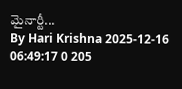మైనార్టీ...
By Hari Krishna 2025-12-16 06:49:17 0 205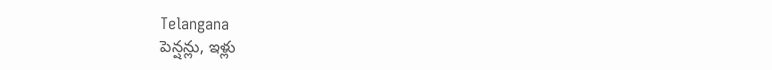Telangana
పెన్షన్లు, ఇళ్లు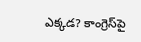ఎక్కడ? కాంగ్రెస్‌పై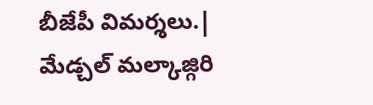బీజేపీ విమర్శలు.|
మేడ్చల్ మల్కాజ్గిరి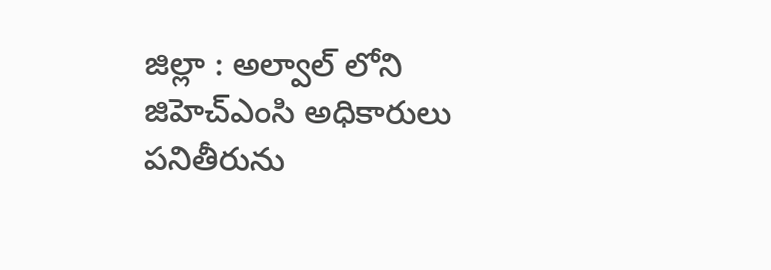జిల్లా : అల్వాల్ లోని  జిహెచ్ఎంసి అధికారులు పనితీరును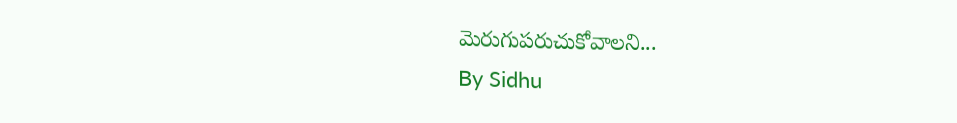మెరుగుపరుచుకోవాలని...
By Sidhu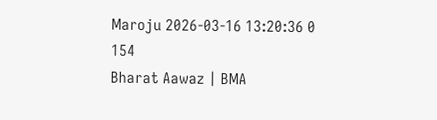Maroju 2026-03-16 13:20:36 0 154
Bharat Aawaz | BMA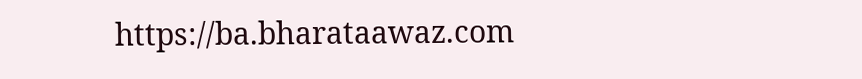https://ba.bharataawaz.com